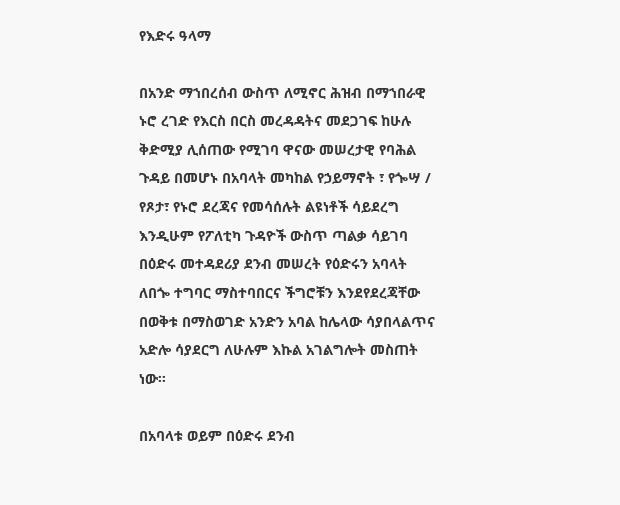የእድሩ ዓላማ

በአንድ ማኀበረሰብ ውስጥ ለሚኖር ሕዝብ በማኀበራዊ ኑሮ ረገድ የእርስ በርስ መረዳዳትና መደጋገፍ ከሁሉ ቅድሚያ ሊሰጠው የሚገባ ዋናው መሠረታዊ የባሕል ጉዳይ በመሆኑ በአባላት መካከል የኃይማኖት ፣ የጐሣ / የጾታ፣ የኑሮ ደረጃና የመሳሰሉት ልዩነቶች ሳይደረግ እንዲሁም የፖለቲካ ጉዳዮች ውስጥ ጣልቃ ሳይገባ በዕድሩ መተዳደሪያ ደንብ መሠረት የዕድሩን አባላት ለበጐ ተግባር ማስተባበርና ችግሮቹን እንደየደረጃቸው በወቅቱ በማስወገድ አንድን አባል ከሌላው ሳያበላልጥና አድሎ ሳያደርግ ለሁሉም እኩል አገልግሎት መስጠት ነው፡፡

በአባላቱ ወይም በዕድሩ ደንብ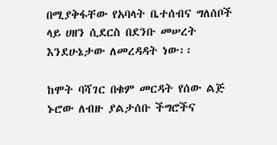በሚያቅፋቸው የአባላት ቤተሰብና ግለሰቦች ላይ ሀዘን ሲደርስ በደንቡ መሠረት እንደሁኔታው ለመረዳዳት ነው፡፡

ከሞት ባሻገር በቁም መርዳት የሰው ልጅ ኑሮው ለብዙ ያልታሰቡ ችግሮችና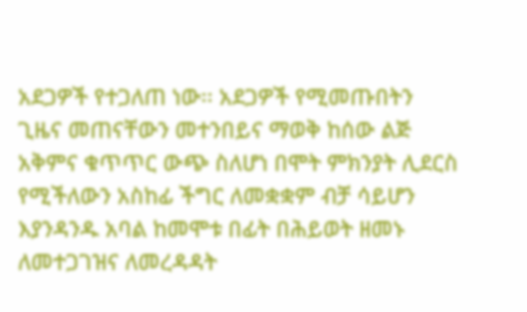አደጋዎች የተጋለጠ ነው፡፡ አደጋዎች የሚመጡበትን ጊዜና መጠናቸውን መተንበይና ማወቅ ከሰው ልጅ አቅምና ቁጥጥር ውጭ ስለሆነ በሞት ምክንያት ሊደርስ የሚችለውን አስከፊ ችግር ለመቋቋም ብቻ ሳይሆን እያንዳንዱ አባል ከመሞቱ በፊት በሕይወት ዘመኑ ለመተጋገዝና ለመረዳዳት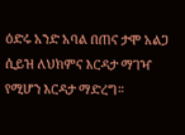ዕድሩ አንድ አባል በጠና ታሞ አልጋ ሲይዝ ለህክምና እርዳታ ማገዣ የሚሆን እርዳታ ማድረግ፡፡